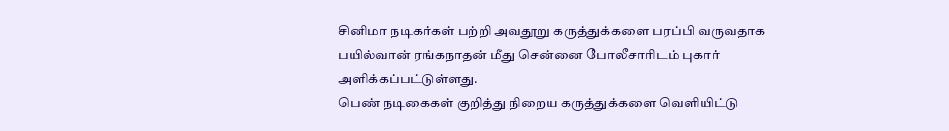சினிமா நடிகர்கள் பற்றி அவதூறு கருத்துக்களை பரப்பி வருவதாக பயில்வான் ரங்கநாதன் மீது சென்னை போலீசாரிடம் புகார் அளிக்கப்பட்டுள்ளது.
பெண் நடிகைகள் குறித்து நிறைய கருத்துக்களை வெளியிட்டு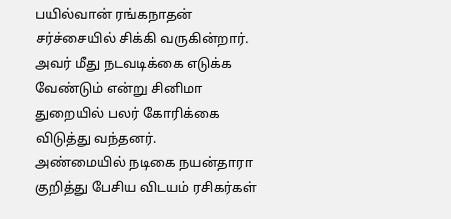பயில்வான் ரங்கநாதன் சர்ச்சையில் சிக்கி வருகின்றார்.
அவர் மீது நடவடிக்கை எடுக்க வேண்டும் என்று சினிமா துறையில் பலர் கோரிக்கை விடுத்து வந்தனர்.
அண்மையில் நடிகை நயன்தாரா குறித்து பேசிய விடயம் ரசிகர்கள்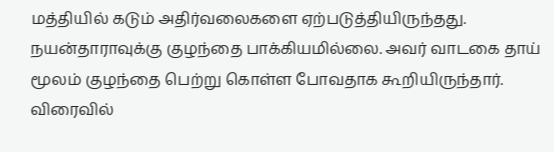மத்தியில் கடும் அதிர்வலைகளை ஏற்படுத்தியிருந்தது.
நயன்தாராவுக்கு குழந்தை பாக்கியமில்லை. அவர் வாடகை தாய் மூலம் குழந்தை பெற்று கொள்ள போவதாக கூறியிருந்தார்.
விரைவில்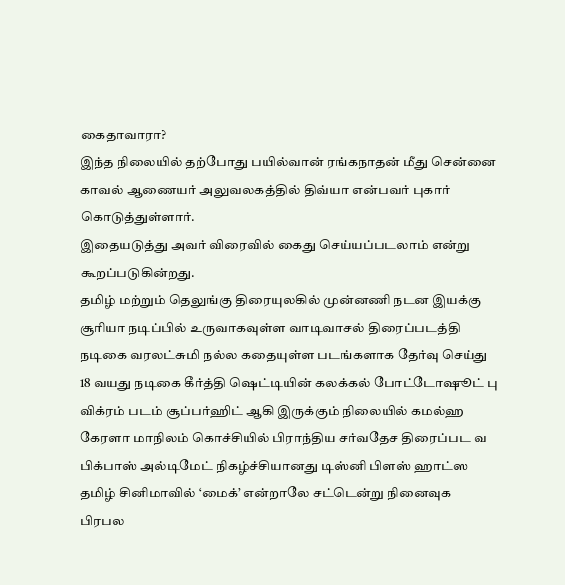கைதாவாரா?
இந்த நிலையில் தற்போது பயில்வான் ரங்கநாதன் மீது சென்னை காவல் ஆணையர் அலுவலகத்தில் திவ்யா என்பவர் புகார் கொடுத்துள்ளார்.
இதையடுத்து அவர் விரைவில் கைது செய்யப்படலாம் என்று கூறப்படுகின்றது.
தமிழ் மற்றும் தெலுங்கு திரையுலகில் முன்னணி நடன இயக்கு
சூரியா நடிப்பில் உருவாகவுள்ள வாடிவாசல் திரைப்படத்தி
நடிகை வரலட்சுமி நல்ல கதையுள்ள படங்களாக தேர்வு செய்து
18 வயது நடிகை கீர்த்தி ஷெட்டியின் கலக்கல் போட்டோஷூட் பு
விக்ரம் படம் சூப்பர்ஹிட் ஆகி இருக்கும் நிலையில் கமல்ஹ
கேரளா மாநிலம் கொச்சியில் பிராந்திய சர்வதேச திரைப்பட வ
பிக்பாஸ் அல்டிமேட் நிகழ்ச்சியானது டிஸ்னி பிளஸ் ஹாட்ஸ
தமிழ் சினிமாவில் ‘மைக்’ என்றாலே சட்டென்று நினைவுக
பிரபல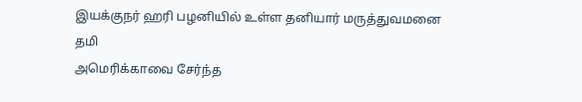இயக்குநர் ஹரி பழனியில் உள்ள தனியார் மருத்துவமனை
தமி
அமெரிக்காவை சேர்ந்த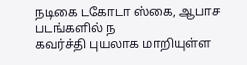நடிகை டகோடா ஸ்கை, ஆபாச படங்களில் ந
கவர்ச்தி புயலாக மாறியுள்ள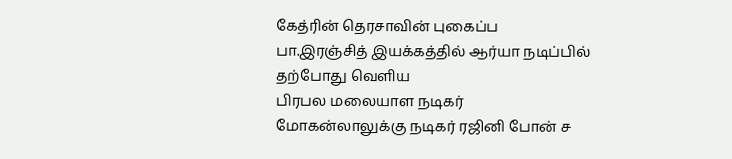கேத்ரின் தெரசாவின் புகைப்ப
பா.இரஞ்சித் இயக்கத்தில் ஆர்யா நடிப்பில் தற்போது வெளிய
பிரபல மலையாள நடிகர் மோகன்லாலுக்கு நடிகர் ரஜினி போன் ச